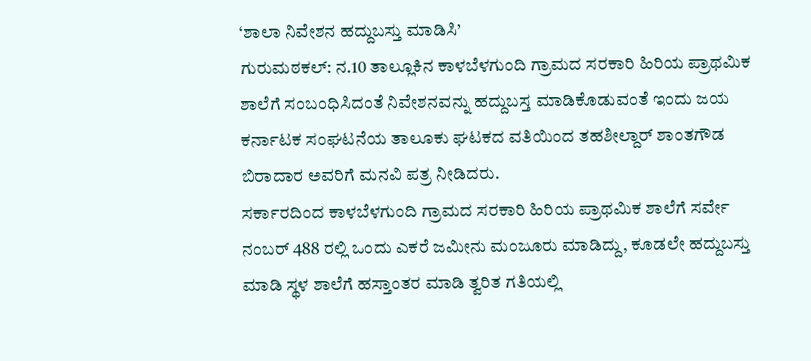‘ಶಾಲಾ ನಿವೇಶನ ಹದ್ದುಬಸ್ತು ಮಾಡಿಸಿ’
ಗುರುಮಠಕಲ್: ನ.10 ತಾಲ್ಲೂಕಿನ ಕಾಳಬೆಳಗುಂದಿ ಗ್ರಾಮದ ಸರಕಾರಿ ಹಿರಿಯ ಪ್ರಾಥಮಿಕ ಶಾಲೆಗೆ ಸಂಬಂಧಿಸಿದಂತೆ ನಿವೇಶನವನ್ನು ಹದ್ದುಬಸ್ತ ಮಾಡಿಕೊಡುವಂತೆ ಇಂದು ಜಯ ಕರ್ನಾಟಕ ಸಂಘಟನೆಯ ತಾಲೂಕು ಘಟಕದ ವತಿಯಿಂದ ತಹಶೀಲ್ದಾರ್ ಶಾಂತಗೌಡ ಬಿರಾದಾರ ಅವರಿಗೆ ಮನವಿ ಪತ್ರ ನೀಡಿದರು.
ಸರ್ಕಾರದಿಂದ ಕಾಳಬೆಳಗುಂದಿ ಗ್ರಾಮದ ಸರಕಾರಿ ಹಿರಿಯ ಪ್ರಾಥಮಿಕ ಶಾಲೆಗೆ ಸರ್ವೇ ನಂಬರ್ 488 ರಲ್ಲಿ ಒಂದು ಎಕರೆ ಜಮೀನು ಮಂಜೂರು ಮಾಡಿದ್ದು, ಕೂಡಲೇ ಹದ್ದುಬಸ್ತು ಮಾಡಿ ಸ್ಥಳ ಶಾಲೆಗೆ ಹಸ್ತಾಂತರ ಮಾಡಿ ತ್ವರಿತ ಗತಿಯಲ್ಲಿ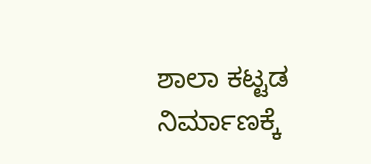ಶಾಲಾ ಕಟ್ಟಡ ನಿರ್ಮಾಣಕ್ಕೆ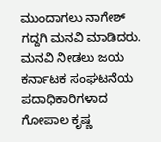ಮುಂದಾಗಲು ನಾಗೇಶ್ ಗದ್ದಗಿ ಮನವಿ ಮಾಡಿದರು.
ಮನವಿ ನೀಡಲು ಜಯ ಕರ್ನಾಟಕ ಸಂಘಟನೆಯ ಪದಾಧಿಕಾರಿಗಳಾದ ಗೋಪಾಲ ಕೃಷ್ಣ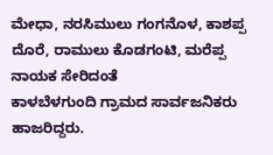ಮೇಧಾ, ನರಸಿಮುಲು ಗಂಗನೊಳ, ಕಾಶಪ್ಪ ದೊರೆ, ರಾಮುಲು ಕೊಡಗಂಟಿ, ಮರೆಪ್ಪ ನಾಯಕ ಸೇರಿದಂತೆ
ಕಾಳಬೆಳಗುಂದಿ ಗ್ರಾಮದ ಸಾರ್ವಜನಿಕರು ಹಾಜರಿದ್ದರು.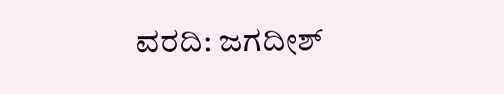ವರದಿ: ಜಗದೀಶ್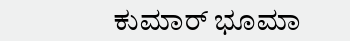ಕುಮಾರ್ ಭೂಮಾ